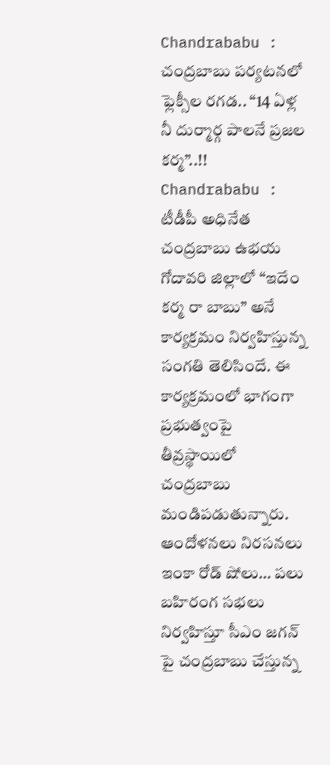Chandrababu : చంద్రబాబు పర్యటనలో ఫ్లెక్సీల రగడ.. “14 ఏళ్ల నీ దుర్మార్గ పాలనే ప్రజల కర్మ”..!!
Chandrababu : టీడీపీ అధినేత చంద్రబాబు ఉభయ గోదావరి జిల్లాలో “ఇదేం కర్మ రా బాబు” అనే కార్యక్రమం నిర్వహిస్తున్న సంగతి తెలిసిందే. ఈ కార్యక్రమంలో భాగంగా ప్రభుత్వంపై తీవ్రస్థాయిలో చంద్రబాబు మండిపడుతున్నారు. ఆందోళనలు నిరసనలు ఇంకా రోడ్ షోలు… పలు బహిరంగ సభలు నిర్వహిస్తూ సీఎం జగన్ పై చంద్రబాబు చేస్తున్న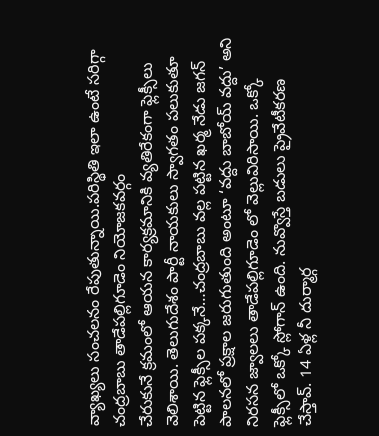వ్యాఖ్యలు సంచలనం రేపుతున్నాయి.పరిస్థితి ఇలా ఉంటే సరిగ్గా చంద్రబాబు తాడేపల్లిగూడెం నియోజకవర్గం
చేరుకునే క్రమంలో ఆయన కార్యక్రమానికి వ్యతిరేకంగా ఫ్లెక్సీలు వెలిశాయి. తెలుగుదేశం పార్టీ నాయకులు స్వాగతం పలుకుతూ పెట్టిన ఫ్లెక్సీల పక్కనే…చంద్రబాబు వల్ల పట్టిన ఖర్మ నేడు జగన్ పాలనలో ప్రక్షాల జరుగుతుంది అంటూ ‘వద్దు బాబోయ్ వద్దు’ అని నిరసన జ్వాలలు తాడేపల్లిగూడెం లో వెల్లువిరిసాయి. ఒక్కో ఫ్లెక్సీలో ఒక్కో స్లోగాన్ ఉంది. నువ్వొస్తే బడులు ప్రైవేటీకరణ చేస్తావ్. 14 ఏళ్ల నీ దుర్మార్గ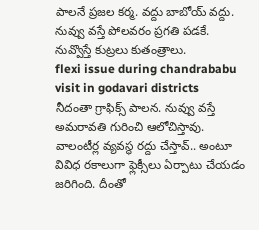పాలనే ప్రజల కర్మ. వద్దు బాబోయ్ వద్దు. నువ్వు వస్తే పోలవరం ప్రగతి పడకే. నువ్వొస్తే కుట్రలు కుతంత్రాలు.
flexi issue during chandrababu visit in godavari districts
నీదంతా గ్రాఫిక్స్ పాలన. నువ్వు వస్తే అమరావతి గురించి ఆలోచిస్తావు. వాలంటీర్ల వ్యవస్థ రద్దు చేస్తావ్.. అంటూ వివిధ రకాలుగా ఫ్లెక్సీలు ఏర్పాటు చేయడం జరిగింది. దీంతో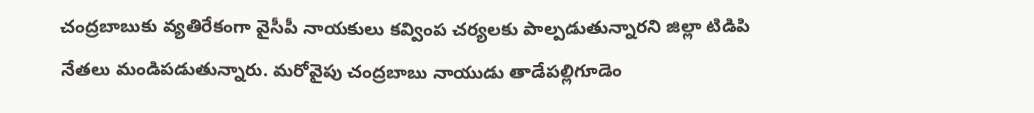చంద్రబాబుకు వ్యతిరేకంగా వైసీపీ నాయకులు కవ్వింప చర్యలకు పాల్పడుతున్నారని జిల్లా టిడిపి నేతలు మండిపడుతున్నారు. మరోవైపు చంద్రబాబు నాయుడు తాడేపల్లిగూడెం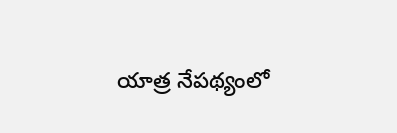యాత్ర నేపథ్యంలో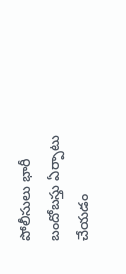పోలీసులు భారీ బందోబస్తు ఏర్పాటు చేయడం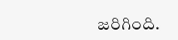జరిగింది.